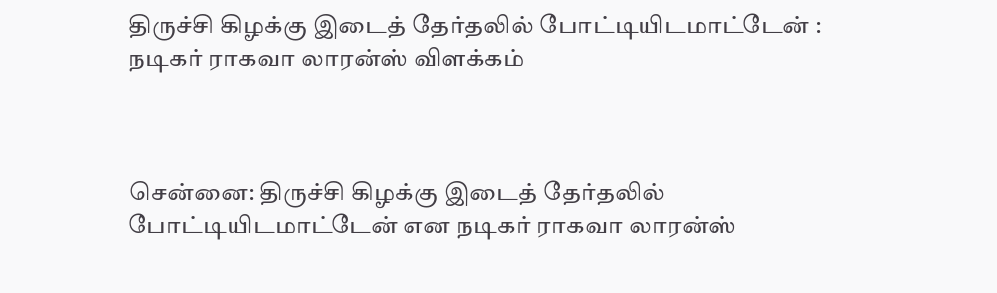திருச்சி கிழக்கு இடைத் தேர்தலில் போட்டியிடமாட்டேன் : நடிகர் ராகவா லாரன்ஸ் விளக்கம்



சென்னை: திருச்சி கிழக்கு இடைத் தேர்தலில் போட்டியிடமாட்டேன் என நடிகர் ராகவா லாரன்ஸ்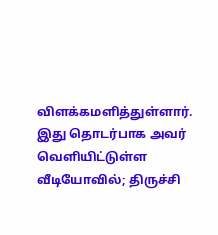விளக்கமளித்துள்ளார். இது தொடர்பாக அவர் வெளியிட்டுள்ள வீடியோவில்; திருச்சி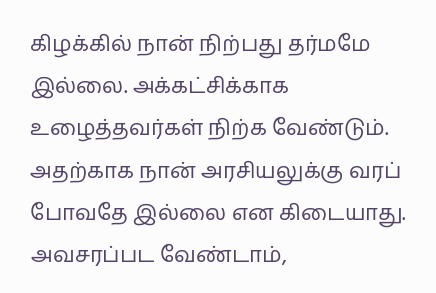கிழக்கில் நான் நிற்பது தர்மமே இல்லை. அக்கட்சிக்காக உழைத்தவர்கள் நிற்க வேண்டும். அதற்காக நான் அரசியலுக்கு வரப் போவதே இல்லை என கிடையாது. அவசரப்பட வேண்டாம்,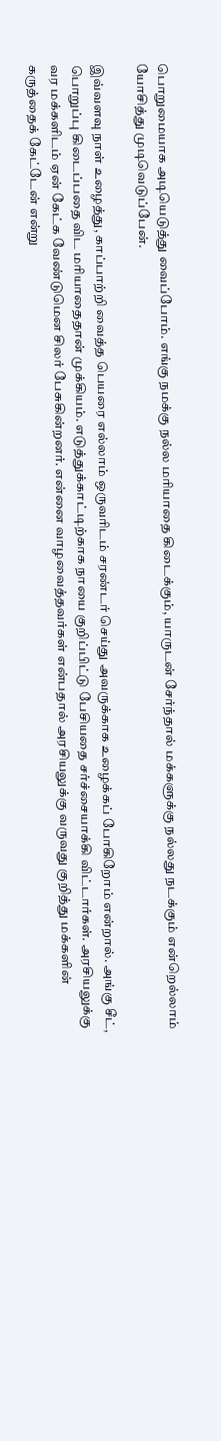பொறுமையாக அடியெடுத்து வைப்போம். எங்கு நமக்கு நல்ல மரியாதை கிடைக்கும், யாருடன் சேர்ந்தால் மக்களுக்கு நல்லது நடக்கும் என்றெல்லாம் யோசித்து முடிவெடுப்பேன்.

இவ்வளவு நாள் உழைத்து, காப்பாற்றி வைத்த பெயரை எல்லாம் ஒருவரிடம் சரண்டர் செய்து அவருக்காக உழைக்கப் போகிறோம் என்றால். அங்கு சீட், பொறுப்பு கிடைப்பதை விட மரியாதைதான் முக்கியம். எடுத்துக்காட்டிற்காக நாயை குறிப்பிட்டு பேசியதை சர்ச்சையாக்கி விட்டார்கள். அரசியலுக்கு வர மக்களிடம் ஏன் கேட்க வேண்டுமென சிலர் பேசுகின்றனர். என்னை வாழவைத்தவர்கள் என்பதால் அரசியலுக்கு வருவது குறித்து மக்களின் கருத்தைக் கேட்டேன் என்று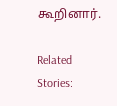கூறினார்.

Related Stories: